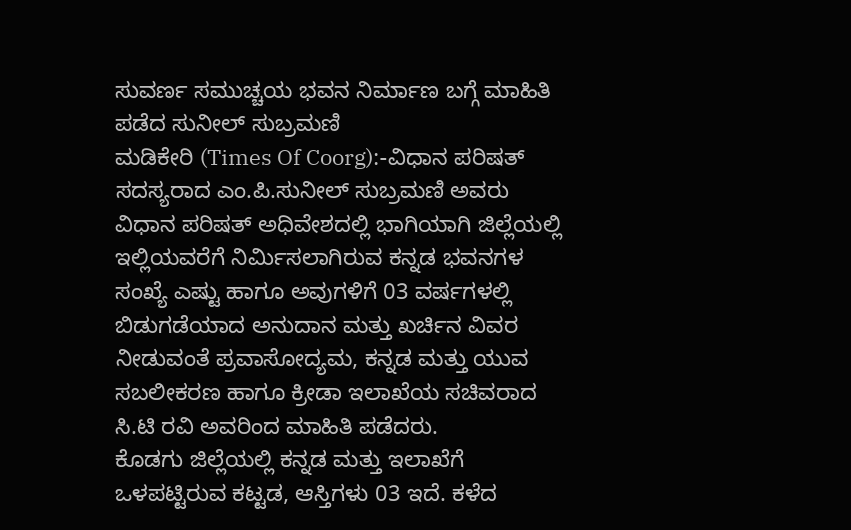ಸುವರ್ಣ ಸಮುಚ್ಚಯ ಭವನ ನಿರ್ಮಾಣ ಬಗ್ಗೆ ಮಾಹಿತಿ ಪಡೆದ ಸುನೀಲ್ ಸುಬ್ರಮಣಿ
ಮಡಿಕೇರಿ (Times Of Coorg):-ವಿಧಾನ ಪರಿಷತ್ ಸದಸ್ಯರಾದ ಎಂ.ಪಿ.ಸುನೀಲ್ ಸುಬ್ರಮಣಿ ಅವರು ವಿಧಾನ ಪರಿಷತ್ ಅಧಿವೇಶದಲ್ಲಿ ಭಾಗಿಯಾಗಿ ಜಿಲ್ಲೆಯಲ್ಲಿ ಇಲ್ಲಿಯವರೆಗೆ ನಿರ್ಮಿಸಲಾಗಿರುವ ಕನ್ನಡ ಭವನಗಳ ಸಂಖ್ಯೆ ಎಷ್ಟು ಹಾಗೂ ಅವುಗಳಿಗೆ 03 ವರ್ಷಗಳಲ್ಲಿ ಬಿಡುಗಡೆಯಾದ ಅನುದಾನ ಮತ್ತು ಖರ್ಚಿನ ವಿವರ ನೀಡುವಂತೆ ಪ್ರವಾಸೋದ್ಯಮ, ಕನ್ನಡ ಮತ್ತು ಯುವ ಸಬಲೀಕರಣ ಹಾಗೂ ಕ್ರೀಡಾ ಇಲಾಖೆಯ ಸಚಿವರಾದ ಸಿ.ಟಿ ರವಿ ಅವರಿಂದ ಮಾಹಿತಿ ಪಡೆದರು.
ಕೊಡಗು ಜಿಲ್ಲೆಯಲ್ಲಿ ಕನ್ನಡ ಮತ್ತು ಇಲಾಖೆಗೆ ಒಳಪಟ್ಟಿರುವ ಕಟ್ಟಡ, ಆಸ್ತಿಗಳು 03 ಇದೆ. ಕಳೆದ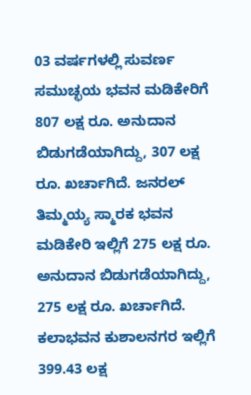03 ವರ್ಷಗಳಲ್ಲಿ ಸುವರ್ಣ ಸಮುಚ್ಛಯ ಭವನ ಮಡಿಕೇರಿಗೆ 807 ಲಕ್ಷ ರೂ. ಅನುದಾನ ಬಿಡುಗಡೆಯಾಗಿದ್ದು, 307 ಲಕ್ಷ ರೂ. ಖರ್ಚಾಗಿದೆ. ಜನರಲ್ ತಿಮ್ಮಯ್ಯ ಸ್ಮಾರಕ ಭವನ ಮಡಿಕೇರಿ ಇಲ್ಲಿಗೆ 275 ಲಕ್ಷ ರೂ. ಅನುದಾನ ಬಿಡುಗಡೆಯಾಗಿದ್ದು, 275 ಲಕ್ಷ ರೂ. ಖರ್ಚಾಗಿದೆ. ಕಲಾಭವನ ಕುಶಾಲನಗರ ಇಲ್ಲಿಗೆ 399.43 ಲಕ್ಷ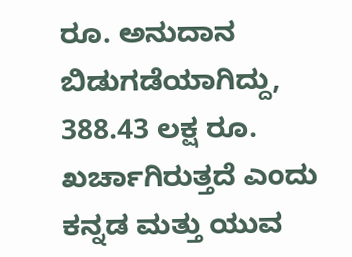ರೂ. ಅನುದಾನ ಬಿಡುಗಡೆಯಾಗಿದ್ದು, 388.43 ಲಕ್ಷ ರೂ. ಖರ್ಚಾಗಿರುತ್ತದೆ ಎಂದು ಕನ್ನಡ ಮತ್ತು ಯುವ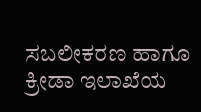ಸಬಲೀಕರಣ ಹಾಗೂ ಕ್ರೀಡಾ ಇಲಾಖೆಯ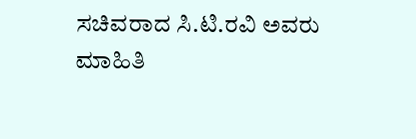ಸಚಿವರಾದ ಸಿ.ಟಿ.ರವಿ ಅವರು ಮಾಹಿತಿ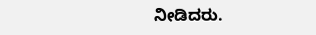ನೀಡಿದರು.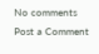No comments
Post a Comment